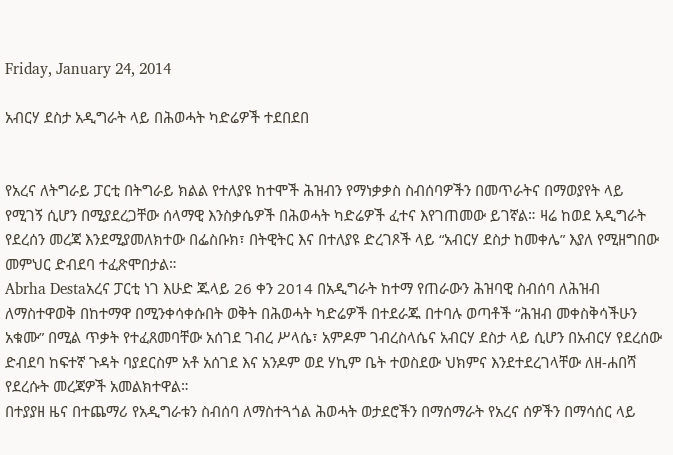Friday, January 24, 2014

አብርሃ ደስታ አዲግራት ላይ በሕወሓት ካድሬዎች ተደበደበ


የአረና ለትግራይ ፓርቲ በትግራይ ክልል የተለያዩ ከተሞች ሕዝብን የማነቃቃስ ስብሰባዎችን በመጥራትና በማወያየት ላይ የሚገኝ ሲሆን በሚያደረጋቸው ሰላማዊ እንስቃሴዎች በሕወሓት ካድሬዎች ፈተና እየገጠመው ይገኛል። ዛሬ ከወደ አዲግራት የደረሰን መረጃ እንደሚያመለክተው በፌስቡክ፣ በትዊትር እና በተለያዩ ድረገጾች ላይ “አብርሃ ደስታ ከመቀሌ” እያለ የሚዘግበው መምህር ድብደባ ተፈጽሞበታል።
Abrha Destaአረና ፓርቲ ነገ እሁድ ጁላይ 26 ቀን 2014 በአዲግራት ከተማ የጠራውን ሕዝባዊ ስብሰባ ለሕዝብ ለማስተዋወቅ በከተማዋ በሚንቀሳቀሱበት ወቅት በሕወሓት ካድሬዎች በተደራጁ በተባሉ ወጣቶች “ሕዝብ መቀስቅሳችሁን አቁሙ” በሚል ጥቃት የተፈጸመባቸው አሰገደ ገብረ ሥላሴ፣ አምዶም ገብረስላሴና አብርሃ ደስታ ላይ ሲሆን በአብርሃ የደረሰው ድብደባ ከፍተኛ ጉዳት ባያደርስም አቶ አሰገደ እና አንዶም ወደ ሃኪም ቤት ተወስደው ህክምና እንደተደረገላቸው ለዘ-ሐበሻ የደረሱት መረጃዎች አመልክተዋል።
በተያያዘ ዜና በተጨማሪ የአዲግራቱን ስብሰባ ለማስተጓጎል ሕወሓት ወታደሮችን በማሰማራት የአረና ሰዎችን በማሳሰር ላይ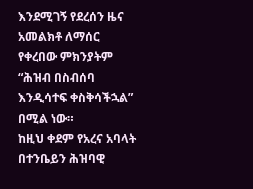እንደሚገኝ የደረሰን ዜና አመልክቶ ለማሰር የቀረበው ምክንያትም “ሕዝብ በስብሰባ እንዲሳተፍ ቀስቅሳችኋል” በሚል ነው።
ከዚህ ቀደም የአረና አባላት በተንቤይን ሕዝባዊ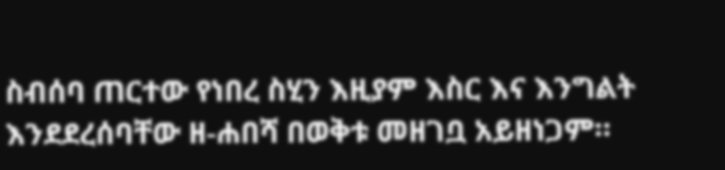ስብሰባ ጠርተው የነበረ ስሂን እዚያም እስር እና እንግልት እንደደረሰባቸው ዘ-ሐበሻ በወቅቱ መዘገቧ አይዘነጋም።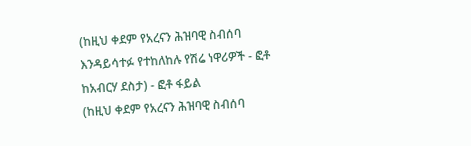(ከዚህ ቀደም የአረናን ሕዝባዊ ስብሰባ እንዳይሳተፉ የተከለከሉ የሽሬ ነዋሪዎች - ፎቶ ከአብርሃ ደስታ) - ፎቶ ፋይል
(ከዚህ ቀደም የአረናን ሕዝባዊ ስብሰባ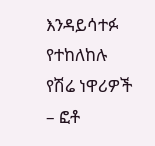እንዳይሳተፉ የተከለከሉ የሽሬ ነዋሪዎች – ፎቶ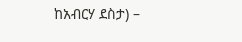ከአብርሃ ደስታ) –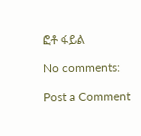ፎቶ ፋይል

No comments:

Post a Comment